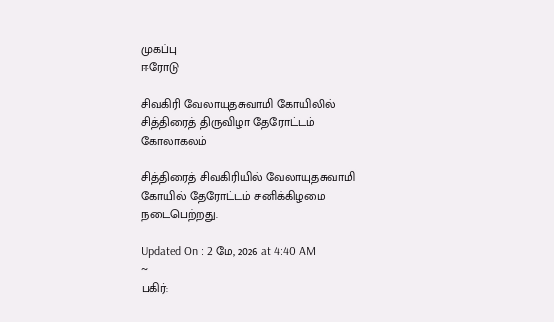முகப்பு
ஈரோடு

சிவகிரி வேலாயுதசுவாமி கோயிலில் சித்திரைத் திருவிழா தேரோட்டம் கோலாகலம்

சித்திரைத் சிவகிரியில் வேலாயுதசுவாமி கோயில் தேரோட்டம் சனிக்கிழமை நடைபெற்றது.

Updated On : 2 மே, 2026 at 4:40 AM
~
பகிர்: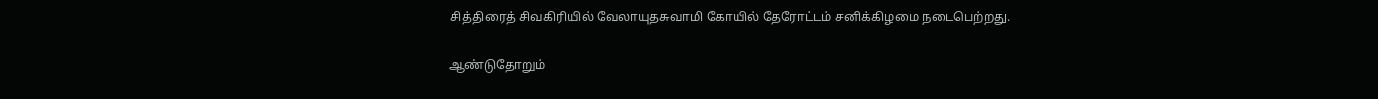சித்திரைத் சிவகிரியில் வேலாயுதசுவாமி கோயில் தேரோட்டம் சனிக்கிழமை நடைபெற்றது.

ஆண்டுதோறும்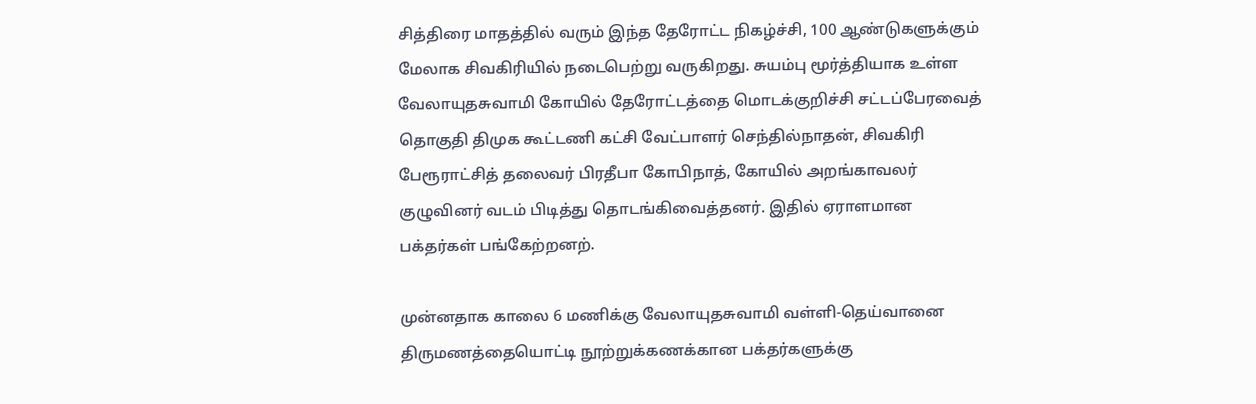சித்திரை மாதத்தில் வரும் இந்த தேரோட்ட நிகழ்ச்சி, 100 ஆண்டுகளுக்கும் மேலாக சிவகிரியில் நடைபெற்று வருகிறது. சுயம்பு மூர்த்தியாக உள்ள வேலாயுதசுவாமி கோயில் தேரோட்டத்தை மொடக்குறிச்சி சட்டப்பேரவைத் தொகுதி திமுக கூட்டணி கட்சி வேட்பாளர் செந்தில்நாதன், சிவகிரி பேரூராட்சித் தலைவர் பிரதீபா கோபிநாத், கோயில் அறங்காவலர் குழுவினர் வடம் பிடித்து தொடங்கிவைத்தனர். இதில் ஏராளமான பக்தர்கள் பங்கேற்றனற்.

முன்னதாக காலை 6 மணிக்கு வேலாயுதசுவாமி வள்ளி-தெய்வானை திருமணத்தையொட்டி நூற்றுக்கணக்கான பக்தர்களுக்கு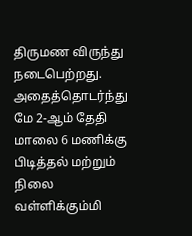திருமண விருந்து நடைபெற்றது. அதைத்தொடர்ந்து மே 2-ஆம் தேதி மாலை 6 மணிக்கு பிடித்தல் மற்றும் நிலை வள்ளிக்கும்மி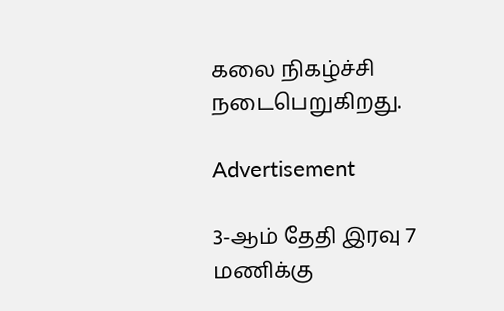கலை நிகழ்ச்சி நடைபெறுகிறது.

Advertisement

3-ஆம் தேதி இரவு 7 மணிக்கு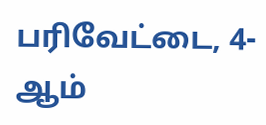பரிவேட்டை, 4-ஆம்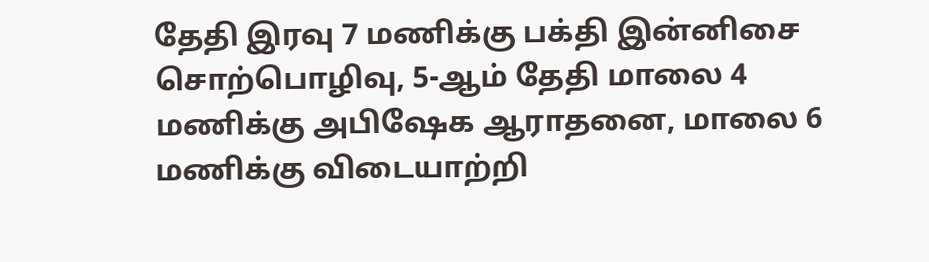தேதி இரவு 7 மணிக்கு பக்தி இன்னிசை சொற்பொழிவு, 5-ஆம் தேதி மாலை 4 மணிக்கு அபிஷேக ஆராதனை, மாலை 6 மணிக்கு விடையாற்றி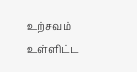உற்சவம் உள்ளிட்ட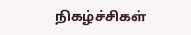நிகழ்ச்சிகள்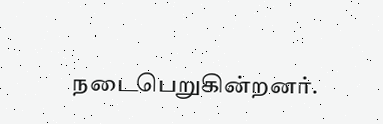நடைபெறுகின்றனர்.